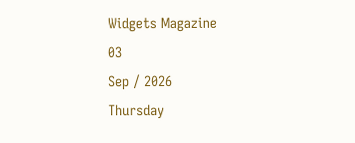Widgets Magazine
03
Sep / 2026
Thursday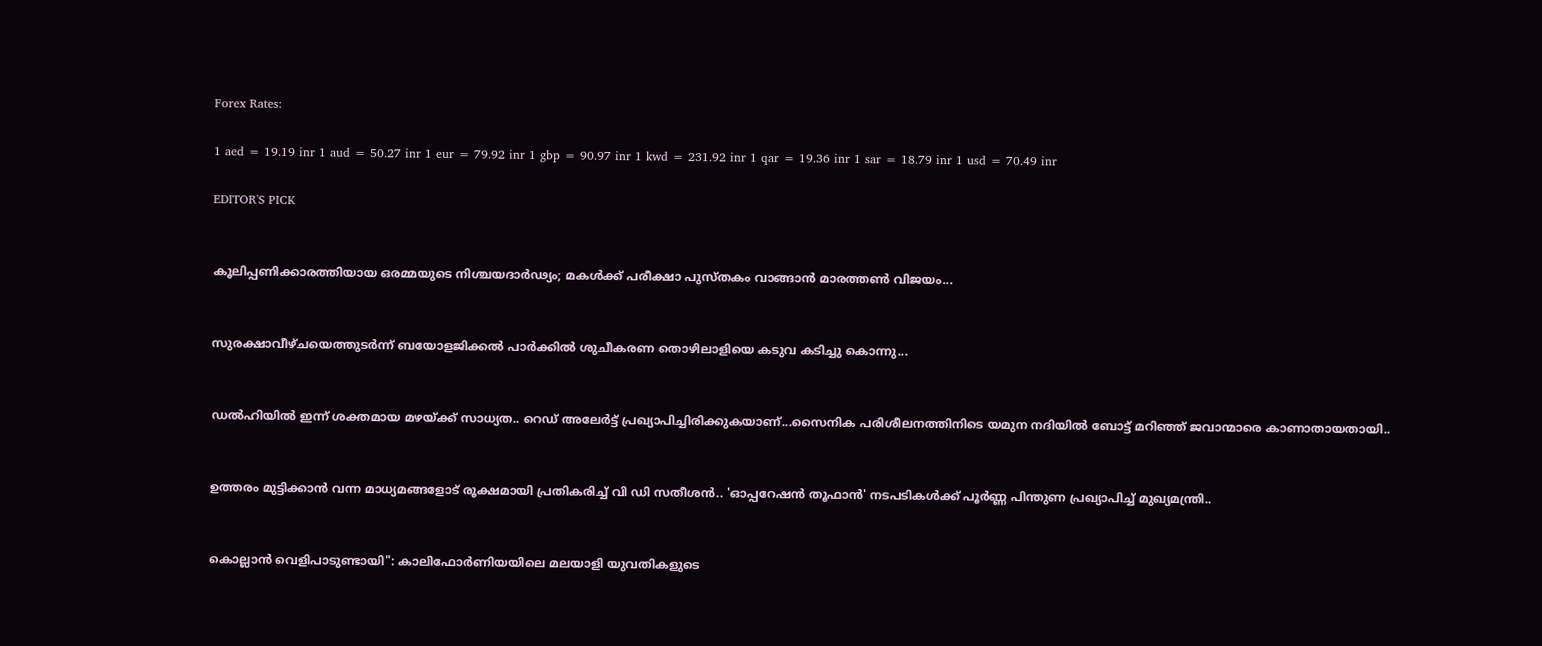Forex Rates:

1 aed = 19.19 inr 1 aud = 50.27 inr 1 eur = 79.92 inr 1 gbp = 90.97 inr 1 kwd = 231.92 inr 1 qar = 19.36 inr 1 sar = 18.79 inr 1 usd = 70.49 inr

EDITOR'S PICK


കൂലിപ്പണിക്കാരത്തിയായ ഒരമ്മയുടെ നിശ്ചയദാർഢ്യം; മകൾക്ക് പരീക്ഷാ പുസ്തകം വാങ്ങാൻ മാരത്തൺ വിജയം...


സുരക്ഷാവീഴ്ചയെത്തുടർന്ന് ബയോളജിക്കൽ പാർക്കിൽ ശുചീകരണ തൊഴിലാളിയെ കടുവ കടിച്ചു കൊന്നു...


ഡല്‍ഹിയില്‍ ഇന്ന് ശക്തമായ മഴയ്ക്ക് സാധ്യത.. റെഡ് അലേര്‍ട്ട് പ്രഖ്യാപിച്ചിരിക്കുകയാണ്...സൈനിക പരിശീലനത്തിനിടെ യമുന നദിയില്‍ ബോട്ട് മറിഞ്ഞ് ജവാന്മാരെ കാണാതായതായി..


ഉത്തരം മുട്ടിക്കാൻ വന്ന മാധ്യമങ്ങളോട് രൂക്ഷമായി പ്രതികരിച്ച് വി ഡി സതീശൻ.. 'ഓപ്പറേഷന്‍ തൂഫാന്‍' നടപടികള്‍ക്ക് പൂര്‍ണ്ണ പിന്തുണ പ്രഖ്യാപിച്ച് മുഖ്യമന്ത്രി..


കൊല്ലാൻ വെളിപാടുണ്ടായി": കാലിഫോർണിയയിലെ മലയാളി യുവതികളുടെ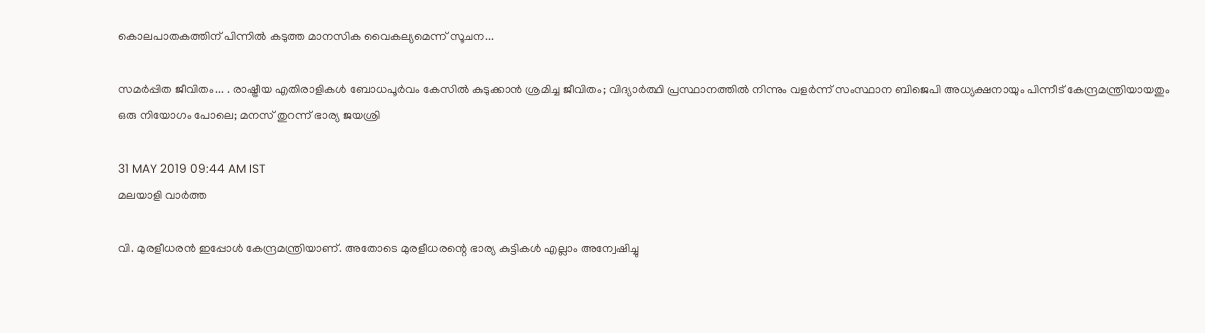കൊലപാതകത്തിന് പിന്നിൽ കടുത്ത മാനസിക വൈകല്യമെന്ന് സൂചന...

സമര്‍പ്പിത ജീവിതം... . രാഷ്ട്രീയ എതിരാളികള്‍ ബോധപൂര്‍വം കേസില്‍ കുടുക്കാന്‍ ശ്രമിച്ച ജീവിതം; വിദ്യാര്‍ത്ഥി പ്രസ്ഥാനത്തില്‍ നിന്നും വളര്‍ന്ന് സംസ്ഥാന ബിജെപി അധ്യക്ഷനായും പിന്നീട് കേന്ദ്രമന്ത്രിയായതും ഒരു നിയോഗം പോലെ; മനസ് തുറന്ന് ഭാര്യ ജയശ്രി

31 MAY 2019 09:44 AM IST
മലയാളി വാര്‍ത്ത

വി. മുരളീധരന്‍ ഇപ്പോള്‍ കേന്ദ്രമന്ത്രിയാണ്. അതോടെ മുരളീധരന്റെ ഭാര്യ കുട്ടികള്‍ എല്ലാം അന്വേഷിച്ചു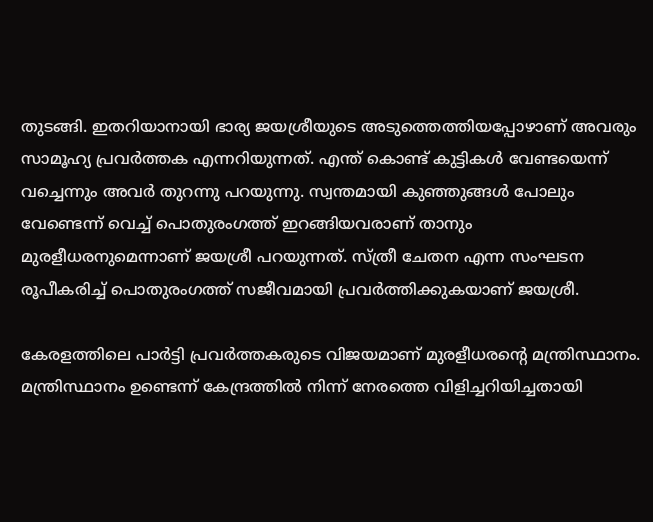തുടങ്ങി. ഇതറിയാനായി ഭാര്യ ജയശ്രീയുടെ അടുത്തെത്തിയപ്പോഴാണ് അവരും സാമൂഹ്യ പ്രവര്‍ത്തക എന്നറിയുന്നത്. എന്ത് കൊണ്ട് കുട്ടികള്‍ വേണ്ടയെന്ന് വച്ചെന്നും അവര്‍ തുറന്നു പറയുന്നു. സ്വന്തമായി കുഞ്ഞുങ്ങള്‍ പോലും വേണ്ടെന്ന് വെച്ച് പൊതുരംഗത്ത് ഇറങ്ങിയവരാണ് താനും മുരളീധരനുമെന്നാണ് ജയശ്രീ പറയുന്നത്. സ്ത്രീ ചേതന എന്ന സംഘടന രൂപീകരിച്ച് പൊതുരംഗത്ത് സജീവമായി പ്രവര്‍ത്തിക്കുകയാണ് ജയശ്രീ.

കേരളത്തിലെ പാര്‍ട്ടി പ്രവര്‍ത്തകരുടെ വിജയമാണ് മുരളീധരന്റെ മന്ത്രിസ്ഥാനം. മന്ത്രിസ്ഥാനം ഉണ്ടെന്ന് കേന്ദ്രത്തില്‍ നിന്ന് നേരത്തെ വിളിച്ചറിയിച്ചതായി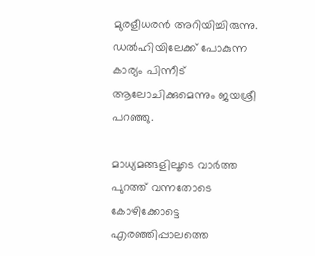മുരളീധരന്‍ അറിയിച്ചിരുന്നു. ഡല്‍ഹിയിലേക്ക് പോകുന്ന കാര്യം പിന്നീട് ആലോചിക്കുമെന്നും ജയശ്രീ പറഞ്ഞു.

മാധ്യമങ്ങളിലൂടെ വാര്‍ത്ത പുറത്ത് വന്നതോടെ കോഴിക്കോട്ടെ എരഞ്ഞിപ്പാലത്തെ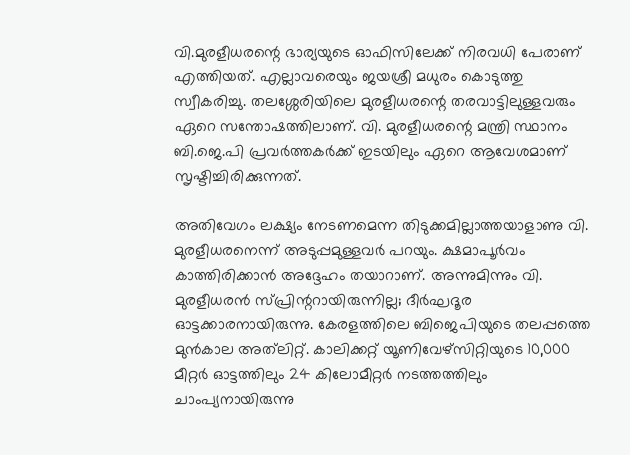വി.മുരളീധരന്റെ ഭാര്യയുടെ ഓഫിസിലേക്ക് നിരവധി പേരാണ് എത്തിയത്. എല്ലാവരെയും ജയശ്രീ മധുരം കൊടുത്തു സ്വീകരിച്ചു. തലശ്ശേരിയിലെ മുരളീധരന്റെ തരവാട്ടിലുള്ളവരും ഏറെ സന്തോഷത്തിലാണ്. വി. മുരളീധരന്റെ മന്ത്രി സ്ഥാനം ബി.ജെ.പി പ്രവര്‍ത്തകര്‍ക്ക് ഇടയിലും ഏറെ ആവേശമാണ് സൃഷ്ടിച്ചിരിക്കുന്നത്.

അതിവേഗം ലക്ഷ്യം നേടണമെന്ന തിടുക്കമില്ലാത്തയാളാണു വി. മുരളീധരനെന്ന് അടുപ്പമുള്ളവര്‍ പറയും. ക്ഷമാപൂര്‍വം കാത്തിരിക്കാന്‍ അദ്ദേഹം തയാറാണ്. അന്നുമിന്നും വി. മുരളീധരന്‍ സ്പ്രിന്ററായിരുന്നില്ല; ദീര്‍ഘദൂര ഓട്ടക്കാരനായിരുന്നു. കേരളത്തിലെ ബിജെപിയുടെ തലപ്പത്തെ മുന്‍കാല അത്‌ലിറ്റ്. കാലിക്കറ്റ് യൂണിവേഴ്‌സിറ്റിയുടെ 10,000 മീറ്റര്‍ ഓട്ടത്തിലും 24 കിലോമീറ്റര്‍ നടത്തത്തിലും ചാംപ്യനായിരുന്നു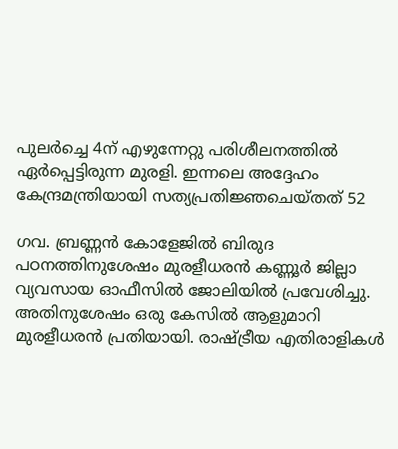പുലര്‍ച്ചെ 4ന് എഴുന്നേറ്റു പരിശീലനത്തില്‍ ഏര്‍പ്പെട്ടിരുന്ന മുരളി. ഇന്നലെ അദ്ദേഹം കേന്ദ്രമന്ത്രിയായി സത്യപ്രതിജ്ഞചെയ്തത് 52

ഗവ. ബ്രണ്ണന്‍ കോളേജില്‍ ബിരുദ പഠനത്തിനുശേഷം മുരളീധരന്‍ കണ്ണൂര്‍ ജില്ലാ വ്യവസായ ഓഫീസില്‍ ജോലിയില്‍ പ്രവേശിച്ചു. അതിനുശേഷം ഒരു കേസില്‍ ആളുമാറി മുരളീധരന്‍ പ്രതിയായി. രാഷ്ട്രീയ എതിരാളികള്‍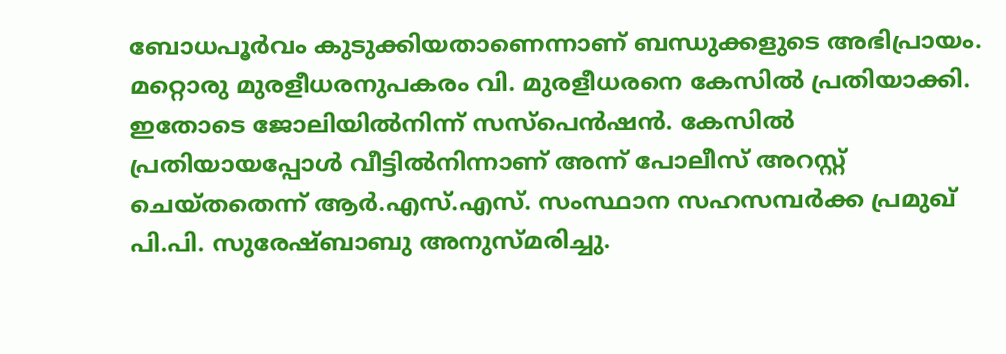ബോധപൂര്‍വം കുടുക്കിയതാണെന്നാണ് ബന്ധുക്കളുടെ അഭിപ്രായം. മറ്റൊരു മുരളീധരനുപകരം വി. മുരളീധരനെ കേസില്‍ പ്രതിയാക്കി. ഇതോടെ ജോലിയില്‍നിന്ന് സസ്‌പെന്‍ഷന്‍. കേസില്‍ പ്രതിയായപ്പോള്‍ വീട്ടില്‍നിന്നാണ് അന്ന് പോലീസ് അറസ്റ്റ് ചെയ്തതെന്ന് ആര്‍.എസ്.എസ്. സംസ്ഥാന സഹസമ്പര്‍ക്ക പ്രമുഖ് പി.പി. സുരേഷ്ബാബു അനുസ്മരിച്ചു.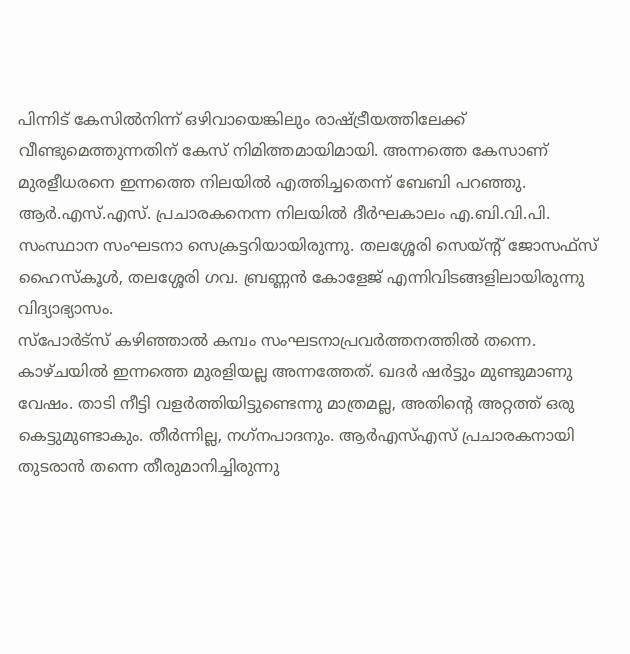പിന്നിട് കേസില്‍നിന്ന് ഒഴിവായെങ്കിലും രാഷ്ട്രീയത്തിലേക്ക് വീണ്ടുമെത്തുന്നതിന് കേസ് നിമിത്തമായിമായി. അന്നത്തെ കേസാണ് മുരളീധരനെ ഇന്നത്തെ നിലയില്‍ എത്തിച്ചതെന്ന് ബേബി പറഞ്ഞു. ആര്‍.എസ്.എസ്. പ്രചാരകനെന്ന നിലയില്‍ ദീര്‍ഘകാലം എ.ബി.വി.പി. സംസ്ഥാന സംഘടനാ സെക്രട്ടറിയായിരുന്നു. തലശ്ശേരി സെയ്ന്റ് ജോസഫ്‌സ് ഹൈസ്‌കൂള്‍, തലശ്ശേരി ഗവ. ബ്രണ്ണന്‍ കോളേജ് എന്നിവിടങ്ങളിലായിരുന്നു വിദ്യാഭ്യാസം.
സ്‌പോര്‍ട്‌സ് കഴിഞ്ഞാല്‍ കമ്പം സംഘടനാപ്രവര്‍ത്തനത്തില്‍ തന്നെ. കാഴ്ചയില്‍ ഇന്നത്തെ മുരളിയല്ല അന്നത്തേത്. ഖദര്‍ ഷര്‍ട്ടും മുണ്ടുമാണു വേഷം. താടി നീട്ടി വളര്‍ത്തിയിട്ടുണ്ടെന്നു മാത്രമല്ല, അതിന്റെ അറ്റത്ത് ഒരു കെട്ടുമുണ്ടാകും. തീര്‍ന്നില്ല, നഗ്‌നപാദനും. ആര്‍എസ്എസ് പ്രചാരകനായി തുടരാന്‍ തന്നെ തീരുമാനിച്ചിരുന്നു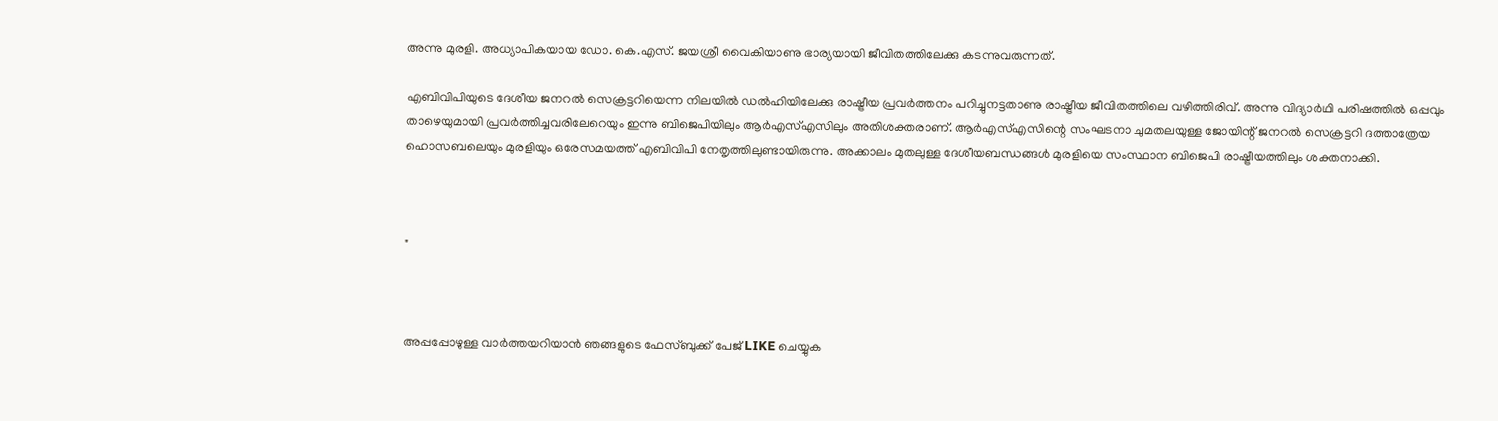അന്നു മുരളി. അധ്യാപികയായ ഡോ. കെ.എസ്. ജയശ്രീ വൈകിയാണു ഭാര്യയായി ജീവിതത്തിലേക്കു കടന്നുവരുന്നത്.

എബിവിപിയുടെ ദേശീയ ജനറല്‍ സെക്രട്ടറിയെന്ന നിലയില്‍ ഡല്‍ഹിയിലേക്കു രാഷ്ട്രീയ പ്രവര്‍ത്തനം പറിച്ചുനട്ടതാണു രാഷ്ട്രീയ ജീവിതത്തിലെ വഴിത്തിരിവ്. അന്നു വിദ്യാര്‍ഥി പരിഷത്തില്‍ ഒപ്പവും താഴെയുമായി പ്രവര്‍ത്തിച്ചവരിലേറെയും ഇന്നു ബിജെപിയിലും ആര്‍എസ്എസിലും അതിശക്തരാണ്. ആര്‍എസ്എസിന്റെ സംഘടനാ ചുമതലയുള്ള ജോയിന്റ് ജനറല്‍ സെക്രട്ടറി ദത്താത്രേയ ഹൊസബലെയും മുരളിയും ഒരേസമയത്ത് എബിവിപി നേതൃത്തിലുണ്ടായിരുന്നു. അക്കാലം മുതലുള്ള ദേശീയബന്ധങ്ങള്‍ മുരളിയെ സംസ്ഥാന ബിജെപി രാഷ്ട്രീയത്തിലും ശക്തനാക്കി.



"



അപ്പപ്പോഴുള്ള വാര്‍ത്തയറിയാന്‍ ഞങ്ങളുടെ ഫേസ്‌ബുക്ക്‌ പേജ് LIKE ചെയ്യുക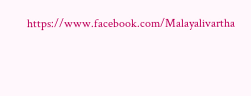https://www.facebook.com/Malayalivartha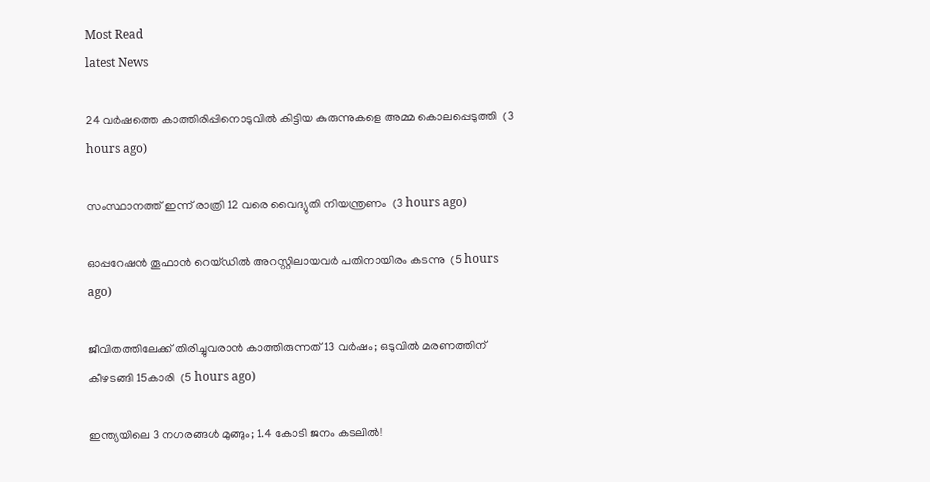Most Read
latest News

24 വര്‍ഷത്തെ കാത്തിരിപ്പിനൊടുവില്‍ കിട്ടിയ കുരുന്നുകളെ അമ്മ കൊലപ്പെടുത്തി  (3 hours ago)

സംസ്ഥാനത്ത് ഇന്ന് രാത്രി 12 വരെ വൈദ്യുതി നിയന്ത്രണം  (3 hours ago)

ഓപ്പറേഷന്‍ തൂഫാന്‍ റെയ്ഡില്‍ അറസ്റ്റിലായവര്‍ പതിനായിരം കടന്നു  (5 hours ago)

ജീവിതത്തിലേക്ക് തിരിച്ചുവരാന്‍ കാത്തിരുന്നത് 13 വര്‍ഷം; ഒടുവില്‍ മരണത്തിന് കീഴടങ്ങി 15കാരി  (5 hours ago)

ഇന്ത്യയിലെ 3 നഗരങ്ങൾ മുങ്ങും; 1.4 കോടി ജനം കടലിൽ!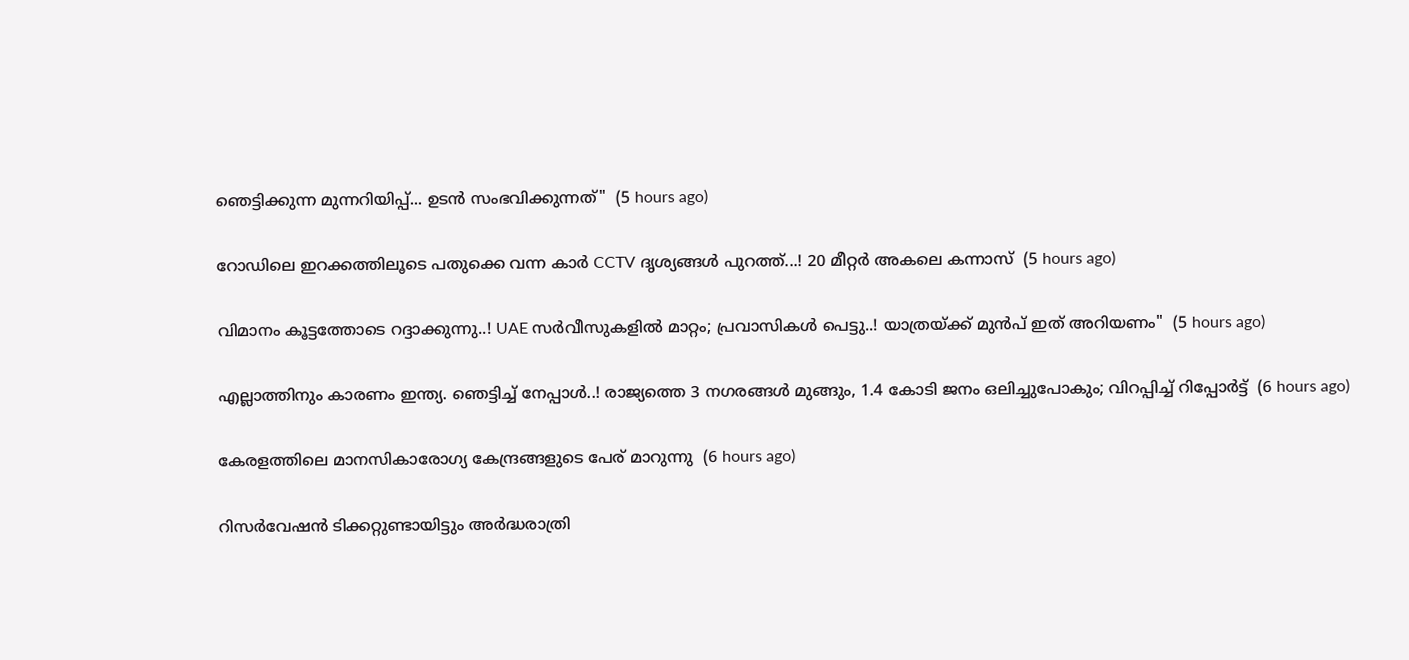ഞെട്ടിക്കുന്ന മുന്നറിയിപ്പ്... ഉടൻ സംഭവിക്കുന്നത്"  (5 hours ago)

റോഡിലെ ഇറക്കത്തിലൂടെ പതുക്കെ വന്ന കാർ CCTV ദൃശ്യങ്ങൾ പുറത്ത്...! 20 മീറ്റര്‍ അകലെ കന്നാസ്  (5 hours ago)

വിമാനം കൂട്ടത്തോടെ റദ്ദാക്കുന്നു..! UAE സർവീസുകളിൽ മാറ്റം; പ്രവാസികൾ പെട്ടു..! യാത്രയ്ക്ക് മുൻപ് ഇത് അറിയണം"  (5 hours ago)

എല്ലാത്തിനും കാരണം ഇന്ത്യ. ഞെട്ടിച്ച് നേപ്പാൾ..! രാജ്യത്തെ 3 നഗരങ്ങൾ മുങ്ങും, 1.4 കോടി ജനം ഒലിച്ചുപോകും; വിറപ്പിച്ച് റിപ്പോർട്ട്  (6 hours ago)

കേരളത്തിലെ മാനസികാരോഗ്യ കേന്ദ്രങ്ങളുടെ പേര് മാറുന്നു  (6 hours ago)

റിസര്‍വേഷന്‍ ടിക്കറ്റുണ്ടായിട്ടും അര്‍ദ്ധരാത്രി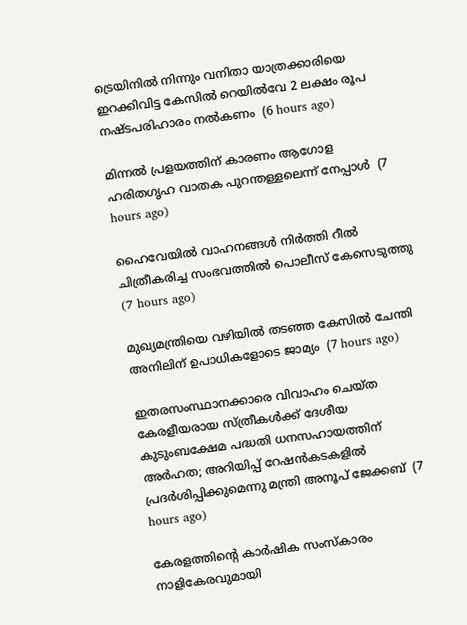ട്രെയിനില്‍ നിന്നും വനിതാ യാത്രക്കാരിയെ ഇറക്കിവിട്ട കേസില്‍ റെയില്‍വേ 2 ലക്ഷം രൂപ നഷ്ടപരിഹാരം നല്‍കണം  (6 hours ago)

മിന്നല്‍ പ്രളയത്തിന് കാരണം ആഗോള ഹരിതഗൃഹ വാതക പുറന്തള്ളലെന്ന് നേപ്പാള്‍  (7 hours ago)

ഹൈവേയില്‍ വാഹനങ്ങള്‍ നിര്‍ത്തി റീല്‍ ചിത്രീകരിച്ച സംഭവത്തില്‍ പൊലീസ് കേസെടുത്തു  (7 hours ago)

മുഖ്യമന്ത്രിയെ വഴിയില്‍ തടഞ്ഞ കേസില്‍ ചേന്തി അനിലിന് ഉപാധികളോടെ ജാമ്യം  (7 hours ago)

ഇതരസംസ്ഥാനക്കാരെ വിവാഹം ചെയ്ത കേരളീയരായ സ്ത്രീകള്‍ക്ക് ദേശീയ കുടുംബക്ഷേമ പദ്ധതി ധനസഹായത്തിന് അര്‍ഹത; അറിയിപ്പ് റേഷന്‍കടകളില്‍ പ്രദര്‍ശിപ്പിക്കുമെന്നു മന്ത്രി അനൂപ് ജേക്കബ്  (7 hours ago)

കേരളത്തിന്റെ കാർഷിക സംസ്കാരം നാളികേരവുമായി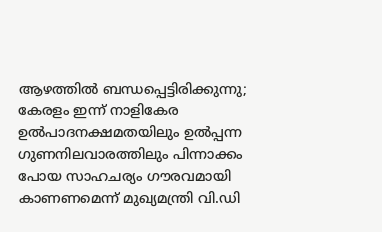ആഴത്തിൽ ബന്ധപ്പെട്ടിരിക്കുന്നു; കേരളം ഇന്ന് നാളികേര ഉൽപാദനക്ഷമതയിലും ഉൽപ്പന്ന ഗുണനിലവാരത്തിലും പിന്നാക്കം പോയ സാഹചര്യം ഗൗരവമായി കാണണമെന്ന് മുഖ്യമന്ത്രി വി.ഡി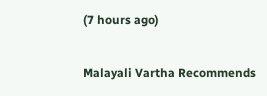(7 hours ago)

Malayali Vartha Recommends